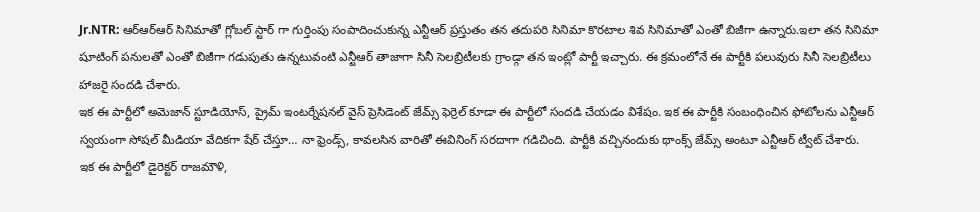Jr.NTR: ఆర్ఆర్ఆర్ సినిమాతో గ్లోబల్ స్టార్ గా గుర్తింపు సంపాదించుకున్న ఎన్టీఆర్ ప్రస్తుతం తన తదుపరి సినిమా కొరటాల శివ సినిమాతో ఎంతో బిజీగా ఉన్నారు.ఇలా తన సినిమా షూటింగ్ పనులతో ఎంతో బిజీగా గడుపుతు ఉన్నటువంటి ఎన్టీఆర్ తాజాగా సినీ సెలబ్రిటీలకు గ్రాండ్గా తన ఇంట్లో పార్టీ ఇచ్చారు. ఈ క్రమంలోనే ఈ పార్టీకి పలువురు సినీ సెలబ్రిటీలు హాజరై సందడి చేశారు.
ఇక ఈ పార్టీలో అమెజాన్ స్టూడియోస్, ప్రైమ్ ఇంటర్నేషనల్ వైస్ ప్రెసిడెంట్ జేమ్స్ ఫెర్రెల్ కూడా ఈ పార్టీలో సందడి చేయడం విశేషం. ఇక ఈ పార్టీకి సంబంధించిన ఫోటోలను ఎన్టీఆర్ స్వయంగా సోషల్ మీడియా వేదికగా షేర్ చేస్తూ… నా ఫ్రెండ్స్, కావలసిన వారితో ఈవినింగ్ సరదాగా గడిచింది. పార్టీకి వచ్చినందుకు థాంక్స్ జేమ్స్ అంటూ ఎన్టీఆర్ ట్వీట్ చేశారు.
ఇక ఈ పార్టీలో డైరెక్టర్ రాజమౌళి,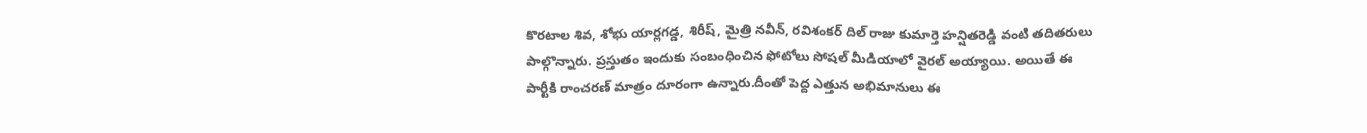కొరటాల శివ, శోభు యార్లగడ్డ, శిరీష్, మైత్రి నవీన్, రవిశంకర్ దిల్ రాజు కుమార్తె హన్షితరెడ్డి వంటి తదితరులు పాల్గొన్నారు. ప్రస్తుతం ఇందుకు సంబంధించిన ఫోటోలు సోషల్ మీడియాలో వైరల్ అయ్యాయి. అయితే ఈ పార్టీకి రాంచరణ్ మాత్రం దూరంగా ఉన్నారు.దీంతో పెద్ద ఎత్తున అభిమానులు ఈ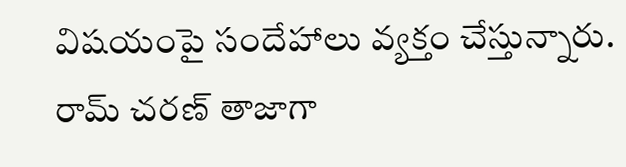విషయంపై సందేహాలు వ్యక్తం చేస్తున్నారు.
రామ్ చరణ్ తాజాగా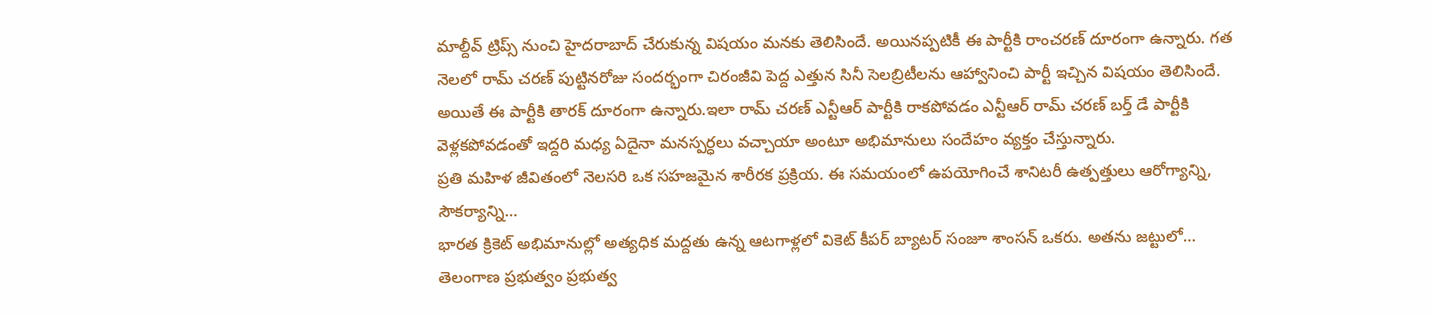మాల్దీవ్ ట్రిప్స్ నుంచి హైదరాబాద్ చేరుకున్న విషయం మనకు తెలిసిందే. అయినప్పటికీ ఈ పార్టీకి రాంచరణ్ దూరంగా ఉన్నారు. గత నెలలో రామ్ చరణ్ పుట్టినరోజు సందర్భంగా చిరంజీవి పెద్ద ఎత్తున సినీ సెలబ్రిటీలను ఆహ్వానించి పార్టీ ఇచ్చిన విషయం తెలిసిందే. అయితే ఈ పార్టీకి తారక్ దూరంగా ఉన్నారు.ఇలా రామ్ చరణ్ ఎన్టీఆర్ పార్టీకి రాకపోవడం ఎన్టీఆర్ రామ్ చరణ్ బర్త్ డే పార్టీకి వెళ్లకపోవడంతో ఇద్దరి మధ్య ఏదైనా మనస్పర్ధలు వచ్చాయా అంటూ అభిమానులు సందేహం వ్యక్తం చేస్తున్నారు.
ప్రతి మహిళ జీవితంలో నెలసరి ఒక సహజమైన శారీరక ప్రక్రియ. ఈ సమయంలో ఉపయోగించే శానిటరీ ఉత్పత్తులు ఆరోగ్యాన్ని, సౌకర్యాన్ని…
భారత క్రికెట్ అభిమానుల్లో అత్యధిక మద్దతు ఉన్న ఆటగాళ్లలో వికెట్ కీపర్ బ్యాటర్ సంజూ శాంసన్ ఒకరు. అతను జట్టులో…
తెలంగాణ ప్రభుత్వం ప్రభుత్వ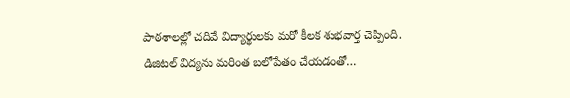పాఠశాలల్లో చదివే విద్యార్థులకు మరో కీలక శుభవార్త చెప్పింది. డిజిటల్ విద్యను మరింత బలోపేతం చేయడంతో…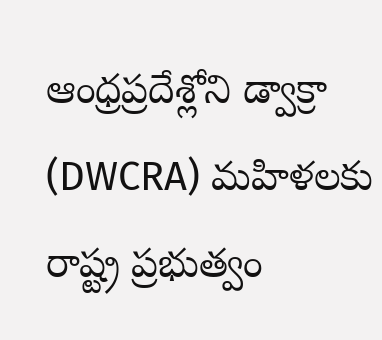ఆంధ్రప్రదేశ్లోని డ్వాక్రా (DWCRA) మహిళలకు రాష్ట్ర ప్రభుత్వం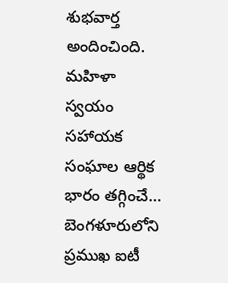శుభవార్త అందించింది. మహిళా స్వయం సహాయక సంఘాల ఆర్థిక భారం తగ్గించే…
బెంగళూరులోని ప్రముఖ ఐటీ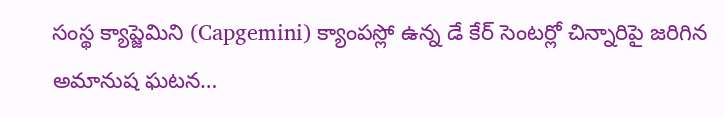సంస్థ క్యాప్జెమిని (Capgemini) క్యాంపస్లో ఉన్న డే కేర్ సెంటర్లో చిన్నారిపై జరిగిన అమానుష ఘటన…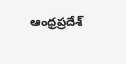ఆంధ్రప్రదేశ్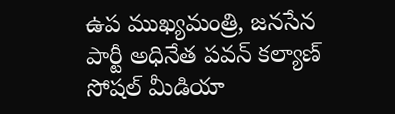ఉప ముఖ్యమంత్రి, జనసేన పార్టీ అధినేత పవన్ కల్యాణ్ సోషల్ మీడియా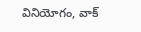వినియోగం, వాక్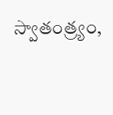స్వాతంత్ర్యం,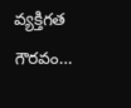వ్యక్తిగత గౌరవం…